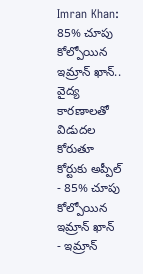Imran Khan: 85% చూపు కోల్పోయిన ఇమ్రాన్ ఖాన్.. వైద్య కారణాలతో విడుదల కోరుతూ కోర్టుకు అప్పీల్
- 85% చూపు కోల్పోయిన ఇమ్రాన్ ఖాన్
- ఇమ్రాన్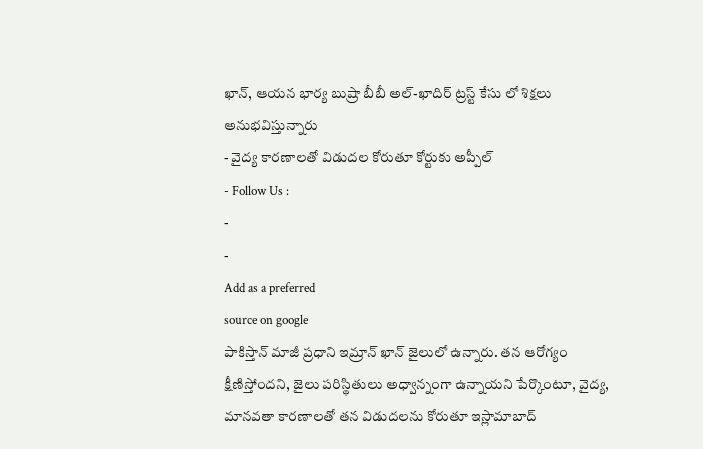ఖాన్, ఆయన భార్య బుష్రా బీబీ అల్-ఖాదిర్ ట్రస్ట్ కేసు లో శిక్షలు అనుభవిస్తున్నారు
- వైద్య కారణాలతో విడుదల కోరుతూ కోర్టుకు అప్పీల్
- Follow Us :
-
-
Add as a preferred
source on google
పాకిస్తాన్ మాజీ ప్రధాని ఇమ్రాన్ ఖాన్ జైలులో ఉన్నారు. తన ఆరోగ్యం క్షీణిస్తోందని, జైలు పరిస్థితులు అధ్వాన్నంగా ఉన్నాయని పేర్కొంటూ, వైద్య, మానవతా కారణాలతో తన విడుదలను కోరుతూ ఇస్లామాబాద్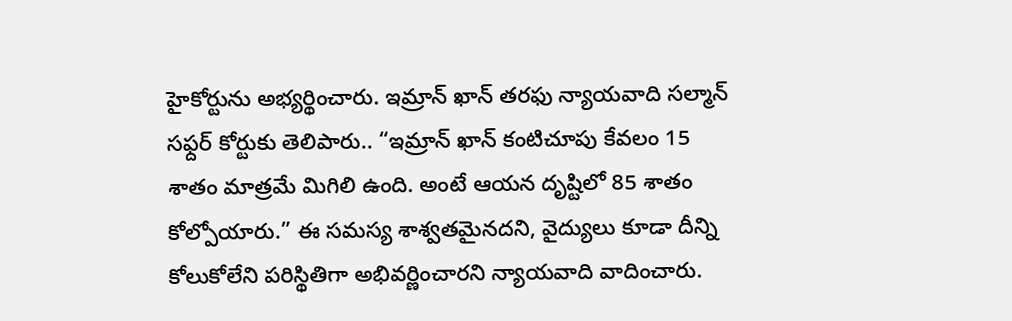హైకోర్టును అభ్యర్థించారు. ఇమ్రాన్ ఖాన్ తరఫు న్యాయవాది సల్మాన్ సఫ్దర్ కోర్టుకు తెలిపారు.. “ఇమ్రాన్ ఖాన్ కంటిచూపు కేవలం 15 శాతం మాత్రమే మిగిలి ఉంది. అంటే ఆయన దృష్టిలో 85 శాతం కోల్పోయారు.” ఈ సమస్య శాశ్వతమైనదని, వైద్యులు కూడా దీన్ని కోలుకోలేని పరిస్థితిగా అభివర్ణించారని న్యాయవాది వాదించారు.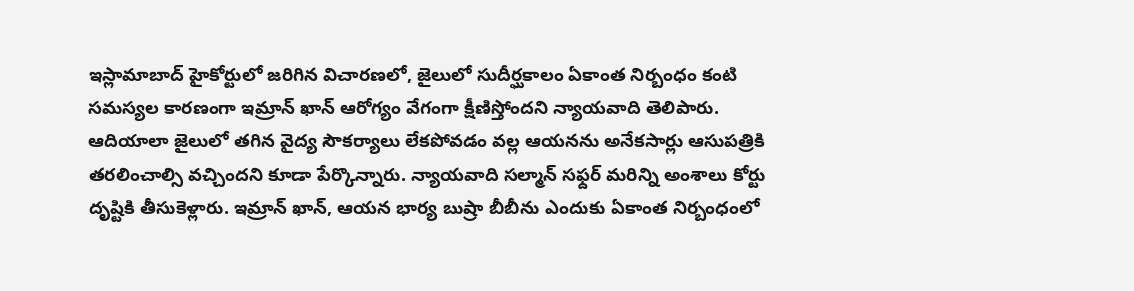ఇస్లామాబాద్ హైకోర్టులో జరిగిన విచారణలో, జైలులో సుదీర్ఘకాలం ఏకాంత నిర్బంధం కంటి సమస్యల కారణంగా ఇమ్రాన్ ఖాన్ ఆరోగ్యం వేగంగా క్షీణిస్తోందని న్యాయవాది తెలిపారు.
ఆదియాలా జైలులో తగిన వైద్య సౌకర్యాలు లేకపోవడం వల్ల ఆయనను అనేకసార్లు ఆసుపత్రికి తరలించాల్సి వచ్చిందని కూడా పేర్కొన్నారు. న్యాయవాది సల్మాన్ సఫ్దర్ మరిన్ని అంశాలు కోర్టు దృష్టికి తీసుకెళ్లారు. ఇమ్రాన్ ఖాన్, ఆయన భార్య బుష్రా బీబీను ఎందుకు ఏకాంత నిర్బంధంలో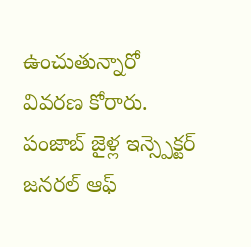ఉంచుతున్నారో వివరణ కోరారు. పంజాబ్ జైళ్ల ఇన్స్పెక్టర్ జనరల్ ఆఫ్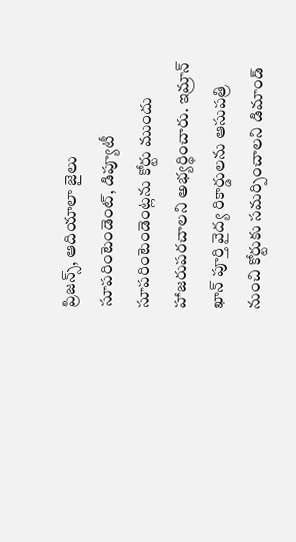ప్రిజన్స్, ఆదియాలా జైలు సూపరింటెండెంట్, డిప్యూటీ సూపరింటెండెంట్లను కోర్టు ముందు హాజరుపరచాలని అభ్యర్థించారు. ఇమ్రాన్ ఖాన్ పూర్తి వైద్య రికార్డులను ఆసుపత్రి నుంచి కోర్టుకు సమర్పించాలని డిమాండ్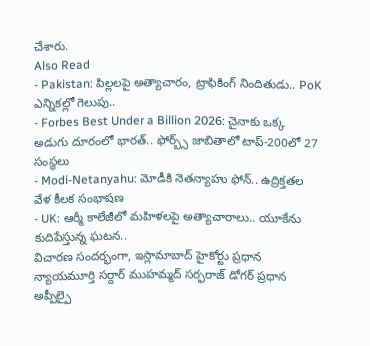చేశారు.
Also Read
- Pakistan: పిల్లలపై అత్యాచారం, ట్రాఫికింగ్ నిందితుడు.. PoK ఎన్నికల్లో గెలుపు..
- Forbes Best Under a Billion 2026: చైనాకు ఒక్క అడుగు దూరంలో భారత్.. ఫోర్బ్స్ జాబితాలో టాప్-200లో 27 సంస్థలు
- Modi-Netanyahu: మోడీకి నెతన్యాహు ఫోన్.. ఉద్రిక్తతల వేళ కీలక సంభాషణ
- UK: ఆర్మీ కాలేజీలో మహిళలపై అత్యాచారాలు.. యూకేను కుదిపేస్తున్న ఘటన..
విచారణ సందర్భంగా, ఇస్లామాబాద్ హైకోర్టు ప్రధాన న్యాయమూర్తి సర్దార్ ముహమ్మద్ సర్ఫరాజ్ డోగర్ ప్రధాన అప్పీల్పై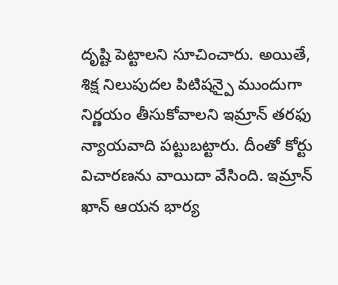దృష్టి పెట్టాలని సూచించారు. అయితే, శిక్ష నిలుపుదల పిటిషన్పై ముందుగా నిర్ణయం తీసుకోవాలని ఇమ్రాన్ తరఫు న్యాయవాది పట్టుబట్టారు. దీంతో కోర్టు విచారణను వాయిదా వేసింది. ఇమ్రాన్ ఖాన్ ఆయన భార్య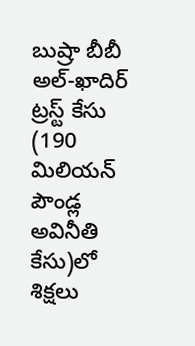బుష్రా బీబీ అల్-ఖాదిర్ ట్రస్ట్ కేసు (190 మిలియన్ పౌండ్ల అవినీతి కేసు)లో శిక్షలు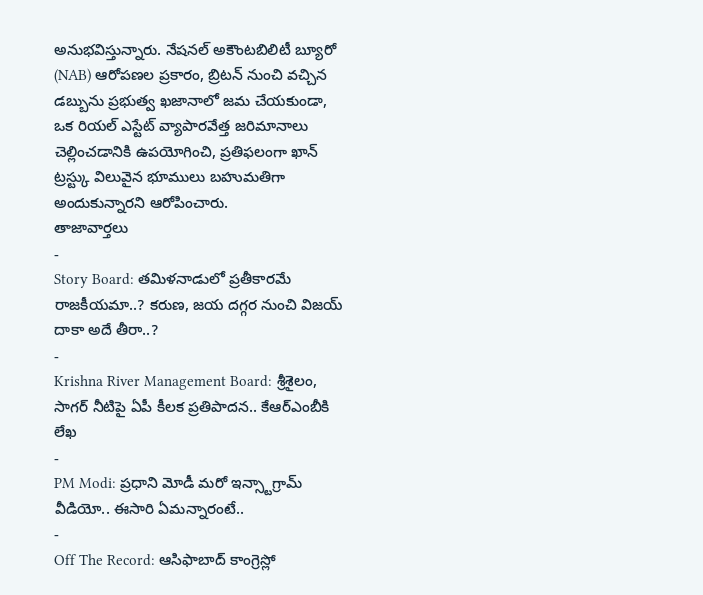అనుభవిస్తున్నారు. నేషనల్ అకౌంటబిలిటీ బ్యూరో (NAB) ఆరోపణల ప్రకారం, బ్రిటన్ నుంచి వచ్చిన డబ్బును ప్రభుత్వ ఖజానాలో జమ చేయకుండా, ఒక రియల్ ఎస్టేట్ వ్యాపారవేత్త జరిమానాలు చెల్లించడానికి ఉపయోగించి, ప్రతిఫలంగా ఖాన్ ట్రస్ట్కు విలువైన భూములు బహుమతిగా అందుకున్నారని ఆరోపించారు.
తాజావార్తలు
-
Story Board: తమిళనాడులో ప్రతీకారమే రాజకీయమా..? కరుణ, జయ దగ్గర నుంచి విజయ్ దాకా అదే తీరా..?
-
Krishna River Management Board: శ్రీశైలం, సాగర్ నీటిపై ఏపీ కీలక ప్రతిపాదన.. కేఆర్ఎంబీకి లేఖ
-
PM Modi: ప్రధాని మోడీ మరో ఇన్స్టాగ్రామ్ వీడియో.. ఈసారి ఏమన్నారంటే..
-
Off The Record: ఆసిఫాబాద్ కాంగ్రెస్లో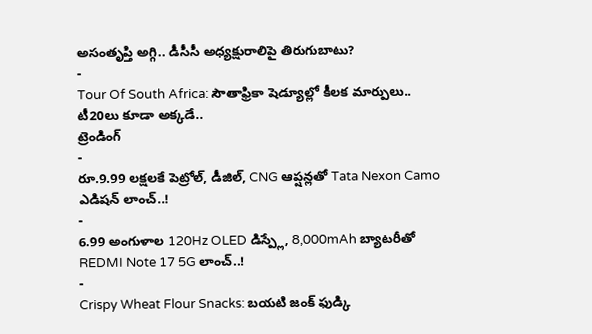అసంతృప్తి అగ్గి.. డీసీసీ అధ్యక్షురాలిపై తిరుగుబాటు?
-
Tour Of South Africa: సౌతాఫ్రికా షెడ్యూల్లో కీలక మార్పులు.. టీ20లు కూడా అక్కడే..
ట్రెండింగ్
-
రూ.9.99 లక్షలకే పెట్రోల్, డీజిల్, CNG ఆప్షన్లతో Tata Nexon Camo ఎడిషన్ లాంచ్..!
-
6.99 అంగుళాల 120Hz OLED డిస్ప్లే, 8,000mAh బ్యాటరీతో REDMI Note 17 5G లాంచ్..!
-
Crispy Wheat Flour Snacks: బయటి జంక్ ఫుడ్కి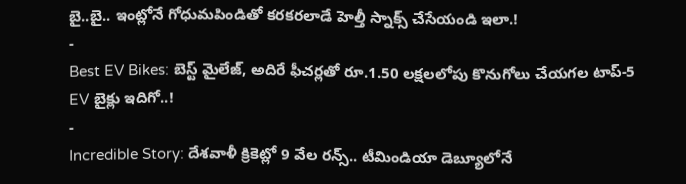బై..బై.. ఇంట్లోనే గోధుమపిండితో కరకరలాడే హెల్తీ స్నాక్స్ చేసేయండి ఇలా.!
-
Best EV Bikes: బెస్ట్ మైలేజ్, అదిరే ఫీచర్లతో రూ.1.50 లక్షలలోపు కొనుగోలు చేయగల టాప్-5 EV బైక్లు ఇదిగో..!
-
Incredible Story: దేశవాళీ క్రికెట్లో 9 వేల రన్స్.. టీమిండియా డెబ్యూలోనే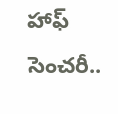హాఫ్ సెంచరీ..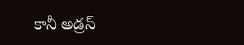కానీ అడ్రస్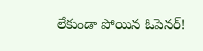లేకుండా పోయిన ఓపెనర్!